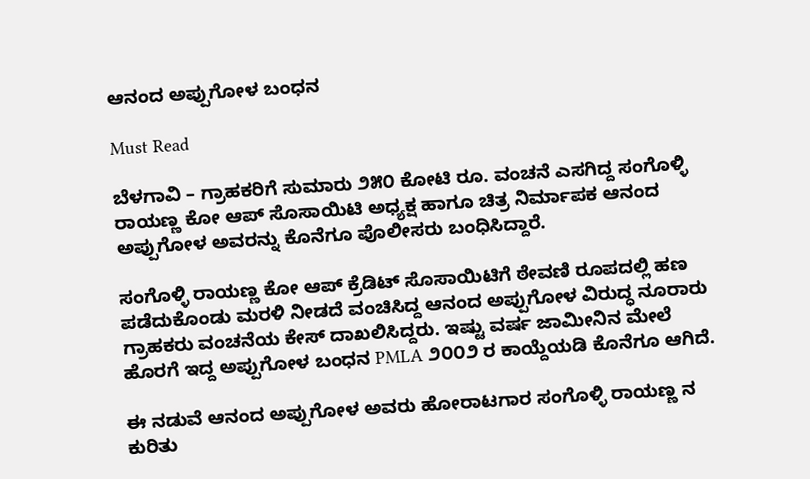ಆನಂದ ಅಪ್ಪುಗೋಳ ಬಂಧನ

Must Read

ಬೆಳಗಾವಿ – ಗ್ರಾಹಕರಿಗೆ ಸುಮಾರು ೨೫೦ ಕೋಟಿ ರೂ. ವಂಚನೆ ಎಸಗಿದ್ದ ಸಂಗೊಳ್ಳಿ ರಾಯಣ್ಣ ಕೋ ಆಪ್ ಸೊಸಾಯಿಟಿ ಅಧ್ಯಕ್ಷ ಹಾಗೂ ಚಿತ್ರ ನಿರ್ಮಾಪಕ ಆನಂದ ಅಪ್ಪುಗೋಳ ಅವರನ್ನು ಕೊನೆಗೂ ಪೊಲೀಸರು ಬಂಧಿಸಿದ್ದಾರೆ.

ಸಂಗೊಳ್ಳಿ ರಾಯಣ್ಣ ಕೋ ಆಪ್ ಕ್ರೆಡಿಟ್ ಸೊಸಾಯಿಟಿಗೆ ಠೇವಣಿ ರೂಪದಲ್ಲಿ ಹಣ ಪಡೆದುಕೊಂಡು ಮರಳಿ ನೀಡದೆ ವಂಚಿಸಿದ್ದ ಆನಂದ ಅಪ್ಪುಗೋಳ ವಿರುದ್ಧ ನೂರಾರು ಗ್ರಾಹಕರು ವಂಚನೆಯ ಕೇಸ್ ದಾಖಲಿಸಿದ್ದರು. ಇಷ್ಟು ವರ್ಷ ಜಾಮೀನಿನ ಮೇಲೆ ಹೊರಗೆ ಇದ್ದ ಅಪ್ಪುಗೋಳ ಬಂಧನ PMLA ೨೦೦೨ ರ ಕಾಯ್ದೆಯಡಿ ಕೊನೆಗೂ ಆಗಿದೆ.

ಈ ನಡುವೆ ಆನಂದ ಅಪ್ಪುಗೋಳ ಅವರು ಹೋರಾಟಗಾರ ಸಂಗೊಳ್ಳಿ ರಾಯಣ್ಣ ನ ಕುರಿತು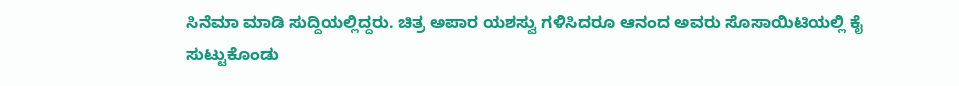ಸಿನೆಮಾ ಮಾಡಿ ಸುದ್ದಿಯಲ್ಲಿದ್ದರು. ಚಿತ್ರ ಅಪಾರ ಯಶಸ್ವು ಗಳಿಸಿದರೂ ಆನಂದ ಅವರು ಸೊಸಾಯಿಟಿಯಲ್ಲಿ ಕೈ ಸುಟ್ಟುಕೊಂಡು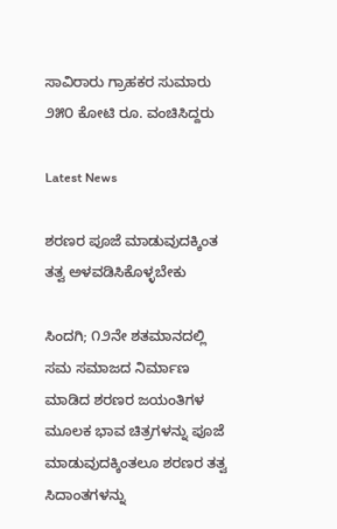ಸಾವಿರಾರು ಗ್ರಾಹಕರ ಸುಮಾರು ೨೫೦ ಕೋಟಿ ರೂ. ವಂಚಿಸಿದ್ದರು

Latest News

ಶರಣರ ಪೂಜೆ ಮಾಡುವುದಕ್ಕಿಂತ ತತ್ವ ಅಳವಡಿಸಿಕೊಳ್ಳಬೇಕು

ಸಿಂದಗಿ; ೧೨ನೇ ಶತಮಾನದಲ್ಲಿ ಸಮ ಸಮಾಜದ ನಿರ್ಮಾಣ ಮಾಡಿದ ಶರಣರ ಜಯಂತಿಗಳ ಮೂಲಕ ಭಾವ ಚಿತ್ರಗಳನ್ನು ಪೂಜೆ ಮಾಡುವುದಕ್ಕಿಂತಲೂ ಶರಣರ ತತ್ವ ಸಿದಾಂತಗಳನ್ನು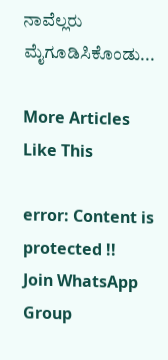ನಾವೆಲ್ಲರು ಮೈಗೂಡಿಸಿಕೊಂಡು...

More Articles Like This

error: Content is protected !!
Join WhatsApp Group